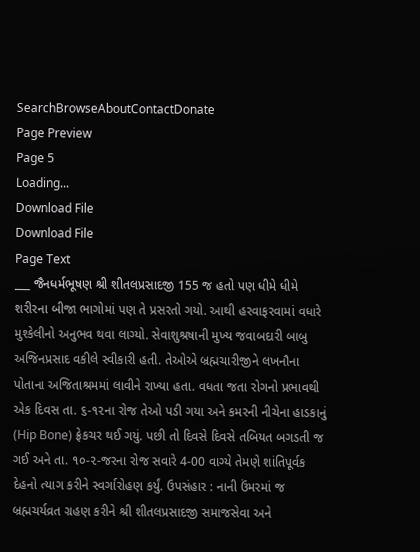SearchBrowseAboutContactDonate
Page Preview
Page 5
Loading...
Download File
Download File
Page Text
___ જૈનધર્મભૂષણ શ્રી શીતલપ્રસાદજી 155 જ હતો પણ ધીમે ધીમે શરીરના બીજા ભાગોમાં પણ તે પ્રસરતો ગયો. આથી હરવાફરવામાં વધારે મુશ્કેલીનો અનુભવ થવા લાગ્યો. સેવાશુશ્રષાની મુખ્ય જવાબદારી બાબુ અજિનપ્રસાદ વકીલે સ્વીકારી હતી. તેઓએ બ્રહ્મચારીજીને લખનૌના પોતાના અજિતાશ્રમમાં લાવીને રાખ્યા હતા. વધતા જતા રોગનો પ્રભાવથી એક દિવસ તા. ૬-૧૨ના રોજ તેઓ પડી ગયા અને કમરની નીચેના હાડકાનું (Hip Bone) ફ્રેકચર થઈ ગયું. પછી તો દિવસે દિવસે તબિયત બગડતી જ ગઈ અને તા. ૧૦-૨-જરના રોજ સવારે 4-00 વાગ્યે તેમણે શાંતિપૂર્વક દેહનો ત્યાગ કરીને સ્વર્ગારોહણ કર્યું. ઉપસંહાર : નાની ઉંમરમાં જ બ્રહ્મચર્યવ્રત ગ્રહણ કરીને શ્રી શીતલપ્રસાદજી સમાજસેવા અને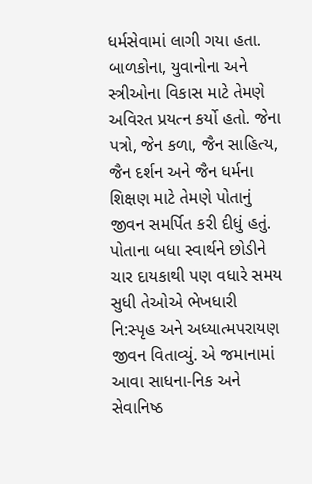ધર્મસેવામાં લાગી ગયા હતા. બાળકોના, યુવાનોના અને સ્ત્રીઓના વિકાસ માટે તેમણે અવિરત પ્રયત્ન કર્યો હતો. જેના પત્રો, જેન કળા, જૈન સાહિત્ય, જૈન દર્શન અને જૈન ધર્મના શિક્ષણ માટે તેમણે પોતાનું જીવન સમર્પિત કરી દીધું હતું. પોતાના બધા સ્વાર્થને છોડીને ચાર દાયકાથી પણ વધારે સમય સુધી તેઓએ ભેખધારી નિ:સ્પૃહ અને અધ્યાત્મપરાયણ જીવન વિતાવ્યું. એ જમાનામાં આવા સાધના-નિક અને સેવાનિષ્ઠ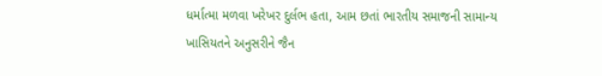ધર્માત્મા મળવા ખરેખર દુર્લભ હતા, આમ છતાં ભારતીય સમાજની સામાન્ય ખાસિયતને અનુસરીને જૈન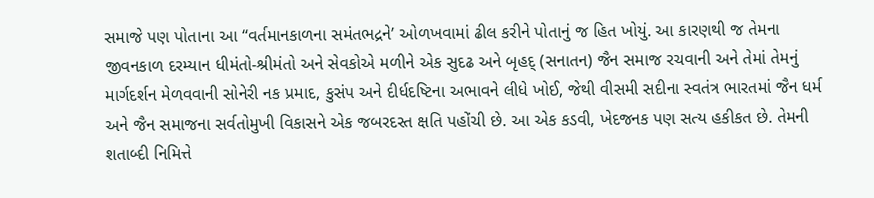સમાજે પણ પોતાના આ “વર્તમાનકાળના સમંતભદ્રને’ ઓળખવામાં ઢીલ કરીને પોતાનું જ હિત ખોયું. આ કારણથી જ તેમના જીવનકાળ દરમ્યાન ધીમંતો-શ્રીમંતો અને સેવકોએ મળીને એક સુદઢ અને બૃહદ્ (સનાતન) જૈન સમાજ રચવાની અને તેમાં તેમનું માર્ગદર્શન મેળવવાની સોનેરી નક પ્રમાદ, કુસંપ અને દીર્ધદષ્ટિના અભાવને લીધે ખોઈ, જેથી વીસમી સદીના સ્વતંત્ર ભારતમાં જૈન ધર્મ અને જૈન સમાજના સર્વતોમુખી વિકાસને એક જબરદસ્ત ક્ષતિ પહોંચી છે. આ એક કડવી, ખેદજનક પણ સત્ય હકીકત છે. તેમની શતાબ્દી નિમિત્તે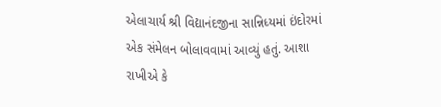એલાચાર્ય શ્રી વિદ્યાનંદજીના સાન્નિધ્યમાં ઇંદોરમાં એક સંમેલન બોલાવવામાં આવ્યું હતું. આશા રાખીએ કે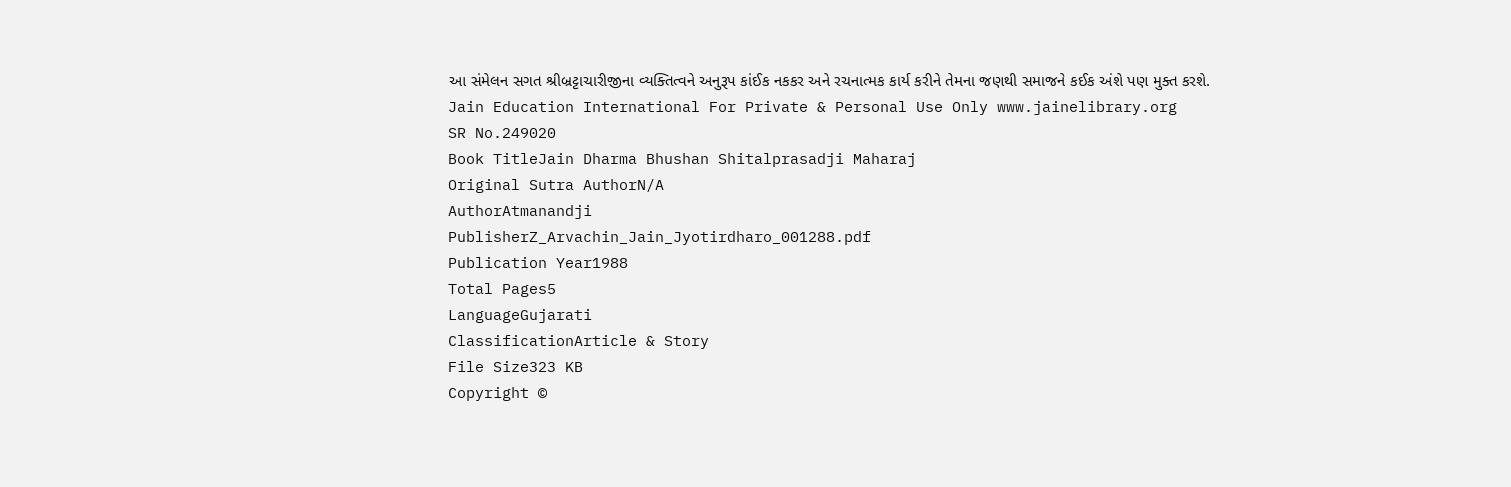આ સંમેલન સગત શ્રીબ્રટ્ટાચારીજીના વ્યક્તિત્વને અનુરૂપ કાંઈક નકકર અને રચનાત્મક કાર્ય કરીને તેમના જણથી સમાજને કઈક અંશે પણ મુક્ત કરશે. Jain Education International For Private & Personal Use Only www.jainelibrary.org
SR No.249020
Book TitleJain Dharma Bhushan Shitalprasadji Maharaj
Original Sutra AuthorN/A
AuthorAtmanandji
PublisherZ_Arvachin_Jain_Jyotirdharo_001288.pdf
Publication Year1988
Total Pages5
LanguageGujarati
ClassificationArticle & Story
File Size323 KB
Copyright ©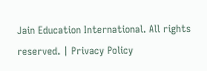Jain Education International. All rights reserved. | Privacy Policy